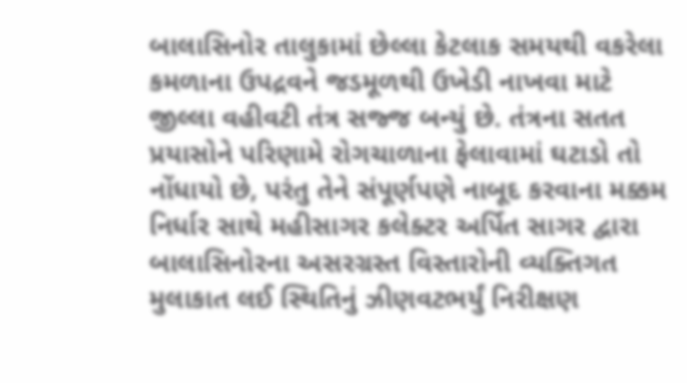બાલાસિનોર તાલુકામાં છેલ્લા કેટલાક સમયથી વકરેલા કમળાના ઉપદ્રવને જડમૂળથી ઉખેડી નાખવા માટે જીલ્લા વહીવટી તંત્ર સજ્જ બન્યું છે. તંત્રના સતત પ્રયાસોને પરિણામે રોગચાળાના ફેલાવામાં ઘટાડો તો નોંધાયો છે, પરંતુ તેને સંપૂર્ણપણે નાબૂદ કરવાના મક્કમ નિર્ધાર સાથે મહીસાગર કલેક્ટર અર્પિત સાગર દ્વારા બાલાસિનોરના અસરગ્રસ્ત વિસ્તારોની વ્યક્તિગત મુલાકાત લઈ સ્થિતિનું ઝીણવટભર્યું નિરીક્ષણ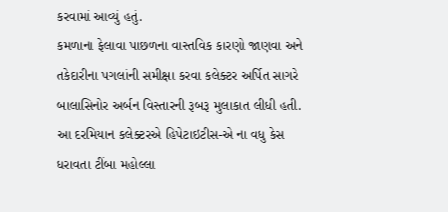કરવામાં આવ્યું હતું.
કમળાના ફેલાવા પાછળના વાસ્તવિક કારણો જાણવા અને તકેદારીના પગલાંની સમીક્ષા કરવા કલેક્ટર અર્પિત સાગરે બાલાસિનોર અર્બન વિસ્તારની રૂબરૂ મુલાકાત લીધી હતી. આ દરમિયાન કલેક્ટરએ હિપેટાઇટીસ-એ ના વધુ કેસ ધરાવતા ટીંબા મહોલ્લા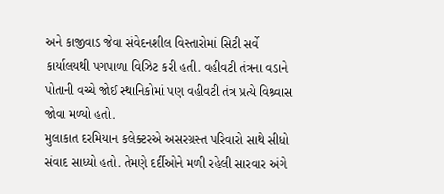અને કાજીવાડ જેવા સંવેદનશીલ વિસ્તારોમાં સિટી સર્વે કાર્યાલયથી પગપાળા વિઝિટ કરી હતી. વહીવટી તંત્રના વડાને પોતાની વચ્ચે જોઈ સ્થાનિકોમાં પણ વહીવટી તંત્ર પ્રત્યે વિશ્ર્વાસ જોવા મળ્યો હતો.
મુલાકાત દરમિયાન કલેક્ટરએ અસરગ્રસ્ત પરિવારો સાથે સીધો સંવાદ સાધ્યો હતો. તેમણે દર્દીઓને મળી રહેલી સારવાર અંગે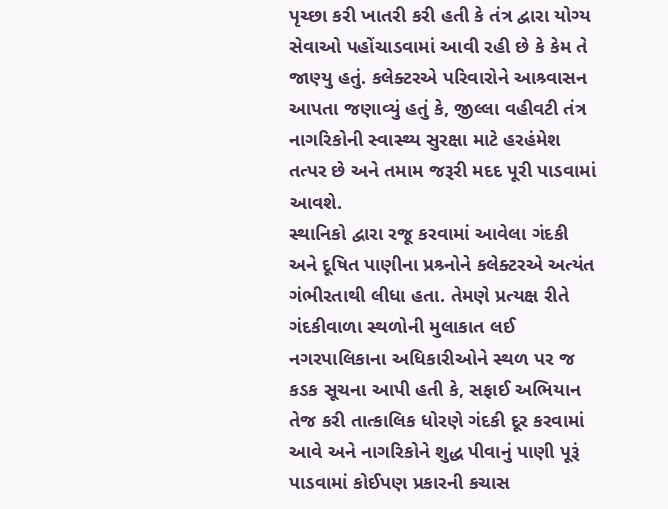પૃચ્છા કરી ખાતરી કરી હતી કે તંત્ર દ્વારા યોગ્ય સેવાઓ પહોંચાડવામાં આવી રહી છે કે કેમ તે જાણ્યુ હતું. કલેક્ટરએ પરિવારોને આશ્ર્વાસન આપતા જણાવ્યું હતું કે, જીલ્લા વહીવટી તંત્ર નાગરિકોની સ્વાસ્થ્ય સુરક્ષા માટે હરહંમેશ તત્પર છે અને તમામ જરૂરી મદદ પૂરી પાડવામાં આવશે.
સ્થાનિકો દ્વારા રજૂ કરવામાં આવેલા ગંદકી અને દૂષિત પાણીના પ્રશ્ર્નોને કલેક્ટરએ અત્યંત ગંભીરતાથી લીધા હતા. તેમણે પ્રત્યક્ષ રીતે ગંદકીવાળા સ્થળોની મુલાકાત લઈ નગરપાલિકાના અધિકારીઓને સ્થળ પર જ કડક સૂચના આપી હતી કે, સફાઈ અભિયાન તેજ કરી તાત્કાલિક ધોરણે ગંદકી દૂર કરવામાં આવે અને નાગરિકોને શુદ્ધ પીવાનું પાણી પૂરૂં પાડવામાં કોઈપણ પ્રકારની કચાસ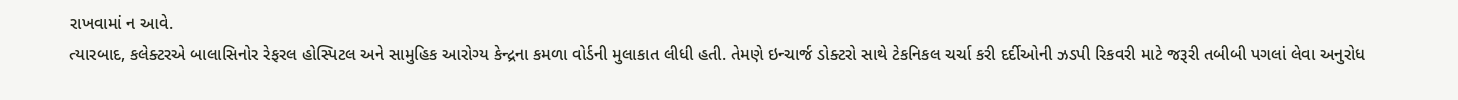રાખવામાં ન આવે.
ત્યારબાદ, કલેક્ટરએ બાલાસિનોર રેફરલ હોસ્પિટલ અને સામુહિક આરોગ્ય કેન્દ્રના કમળા વોર્ડની મુલાકાત લીધી હતી. તેમણે ઇન્ચાર્જ ડોક્ટરો સાથે ટેકનિકલ ચર્ચા કરી દર્દીઓની ઝડપી રિકવરી માટે જરૂરી તબીબી પગલાં લેવા અનુરોધ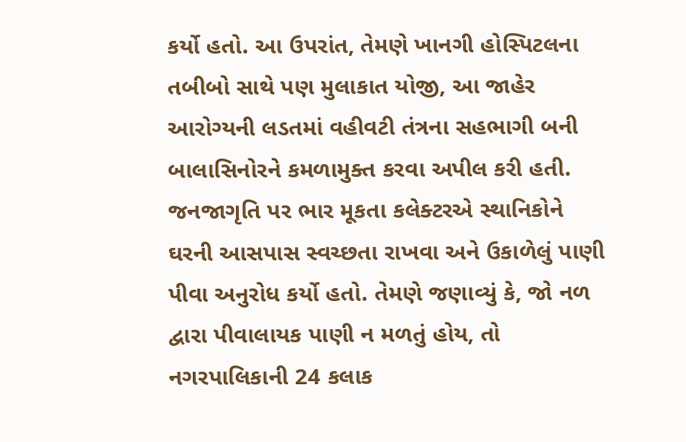કર્યો હતો. આ ઉપરાંત, તેમણે ખાનગી હોસ્પિટલના તબીબો સાથે પણ મુલાકાત યોજી, આ જાહેર આરોગ્યની લડતમાં વહીવટી તંત્રના સહભાગી બની બાલાસિનોરને કમળામુક્ત કરવા અપીલ કરી હતી.
જનજાગૃતિ પર ભાર મૂકતા કલેક્ટરએ સ્થાનિકોને ઘરની આસપાસ સ્વચ્છતા રાખવા અને ઉકાળેલું પાણી પીવા અનુરોધ કર્યો હતો. તેમણે જણાવ્યું કે, જો નળ દ્વારા પીવાલાયક પાણી ન મળતું હોય, તો નગરપાલિકાની 24 કલાક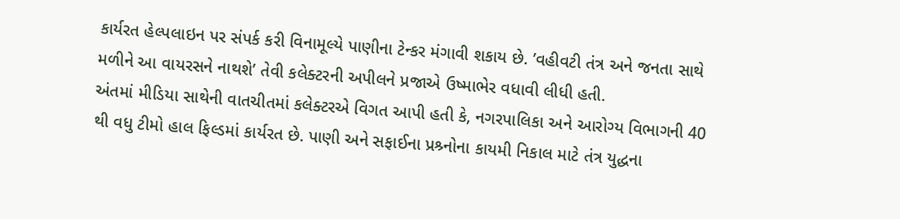કાર્યરત હેલ્પલાઇન પર સંપર્ક કરી વિનામૂલ્યે પાણીના ટેન્કર મંગાવી શકાય છે. ’વહીવટી તંત્ર અને જનતા સાથે મળીને આ વાયરસને નાથશે’ તેવી કલેક્ટરની અપીલને પ્રજાએ ઉષ્માભેર વધાવી લીધી હતી.
અંતમાં મીડિયા સાથેની વાતચીતમાં કલેક્ટરએ વિગત આપી હતી કે, નગરપાલિકા અને આરોગ્ય વિભાગની 40 થી વધુ ટીમો હાલ ફિલ્ડમાં કાર્યરત છે. પાણી અને સફાઈના પ્રશ્ર્નોના કાયમી નિકાલ માટે તંત્ર યુદ્ધના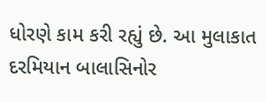ધોરણે કામ કરી રહ્યું છે. આ મુલાકાત દરમિયાન બાલાસિનોર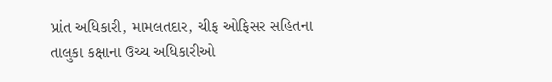પ્રાંત અધિકારી, મામલતદાર, ચીફ ઓફિસર સહિતના તાલુકા કક્ષાના ઉચ્ચ અધિકારીઓ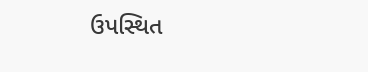ઉપસ્થિત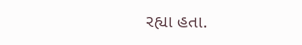રહ્યા હતા.